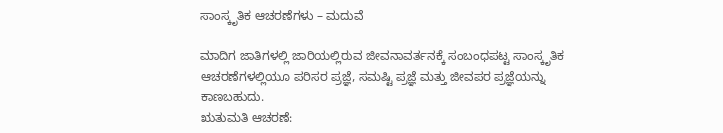ಸಾಂಸ್ಕೃತಿಕ ಆಚರಣೆಗಳು – ಮದುವೆ

ಮಾದಿಗ ಜಾತಿಗಳಲ್ಲಿ ಜಾರಿಯಲ್ಲಿರುವ ಜೀವನಾವರ್ತನಕ್ಕೆ ಸಂಬಂಧಪಟ್ಟ ಸಾಂಸ್ಕೃತಿಕ ಆಚರಣೆಗಳಲ್ಲಿಯೂ ಪರಿಸರ ಪ್ರಜ್ಞೆ, ಸಮಷ್ಟಿ ಪ್ರಜ್ಞೆ ಮತ್ತು ಜೀವಪರ ಪ್ರಜ್ಞೆಯನ್ನು ಕಾಣಬಹುದು.
ಋತುಮತಿ ಆಚರಣೆ: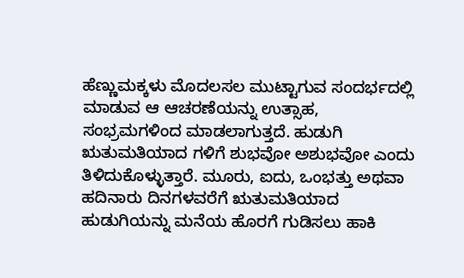ಹೆಣ್ಣುಮಕ್ಕಳು ಮೊದಲಸಲ ಮುಟ್ಟಾಗುವ ಸಂದರ್ಭದಲ್ಲಿ ಮಾಡುವ ಆ ಆಚರಣೆಯನ್ನು ಉತ್ಸಾಹ, ಸಂಭ್ರಮಗಳಿಂದ ಮಾಡಲಾಗುತ್ತದೆ. ಹುಡುಗಿ ಋತುಮತಿಯಾದ ಗಳಿಗೆ ಶುಭವೋ ಅಶುಭವೋ ಎಂದು ತಿಳಿದುಕೊಳ್ಳುತ್ತಾರೆ. ಮೂರು, ಐದು, ಒಂಭತ್ತು ಅಥವಾ ಹದಿನಾರು ದಿನಗಳವರೆಗೆ ಋತುಮತಿಯಾದ ಹುಡುಗಿಯನ್ನು ಮನೆಯ ಹೊರಗೆ ಗುಡಿಸಲು ಹಾಕಿ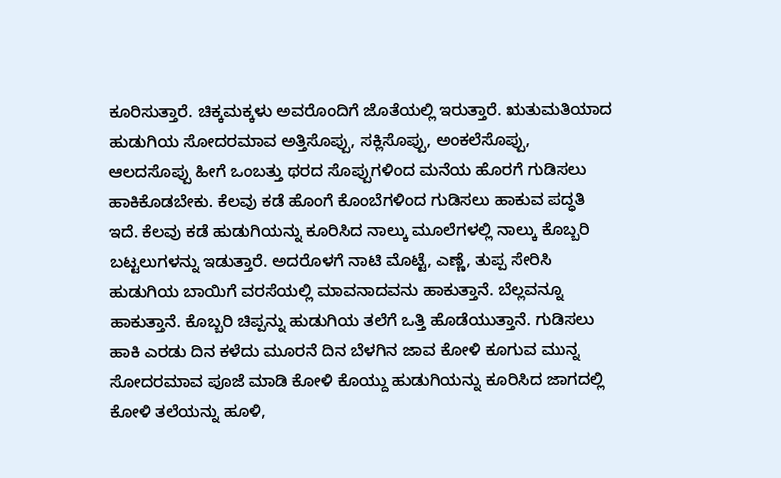ಕೂರಿಸುತ್ತಾರೆ. ಚಿಕ್ಕಮಕ್ಕಳು ಅವರೊಂದಿಗೆ ಜೊತೆಯಲ್ಲಿ ಇರುತ್ತಾರೆ. ಋತುಮತಿಯಾದ ಹುಡುಗಿಯ ಸೋದರಮಾವ ಅತ್ತಿಸೊಪ್ಪು, ಸಕ್ಲಿಸೊಪ್ಪು, ಅಂಕಲೆಸೊಪ್ಪು, ಆಲದಸೊಪ್ಪು ಹೀಗೆ ಒಂಬತ್ತು ಥರದ ಸೊಪ್ಪುಗಳಿಂದ ಮನೆಯ ಹೊರಗೆ ಗುಡಿಸಲು ಹಾಕಿಕೊಡಬೇಕು. ಕೆಲವು ಕಡೆ ಹೊಂಗೆ ಕೊಂಬೆಗಳಿಂದ ಗುಡಿಸಲು ಹಾಕುವ ಪದ್ಧತಿ ಇದೆ. ಕೆಲವು ಕಡೆ ಹುಡುಗಿಯನ್ನು ಕೂರಿಸಿದ ನಾಲ್ಕು ಮೂಲೆಗಳಲ್ಲಿ ನಾಲ್ಕು ಕೊಬ್ಬರಿ ಬಟ್ಟಲುಗಳನ್ನು ಇಡುತ್ತಾರೆ. ಅದರೊಳಗೆ ನಾಟಿ ಮೊಟ್ಟೆ, ಎಣ್ಣೆ, ತುಪ್ಪ ಸೇರಿಸಿ ಹುಡುಗಿಯ ಬಾಯಿಗೆ ವರಸೆಯಲ್ಲಿ ಮಾವನಾದವನು ಹಾಕುತ್ತಾನೆ. ಬೆಲ್ಲವನ್ನೂ ಹಾಕುತ್ತಾನೆ. ಕೊಬ್ಬರಿ ಚಿಪ್ಪನ್ನು ಹುಡುಗಿಯ ತಲೆಗೆ ಒತ್ತಿ ಹೊಡೆಯುತ್ತಾನೆ. ಗುಡಿಸಲು ಹಾಕಿ ಎರಡು ದಿನ ಕಳೆದು ಮೂರನೆ ದಿನ ಬೆಳಗಿನ ಜಾವ ಕೋಳಿ ಕೂಗುವ ಮುನ್ನ ಸೋದರಮಾವ ಪೂಜೆ ಮಾಡಿ ಕೋಳಿ ಕೊಯ್ದು ಹುಡುಗಿಯನ್ನು ಕೂರಿಸಿದ ಜಾಗದಲ್ಲಿ ಕೋಳಿ ತಲೆಯನ್ನು ಹೂಳಿ,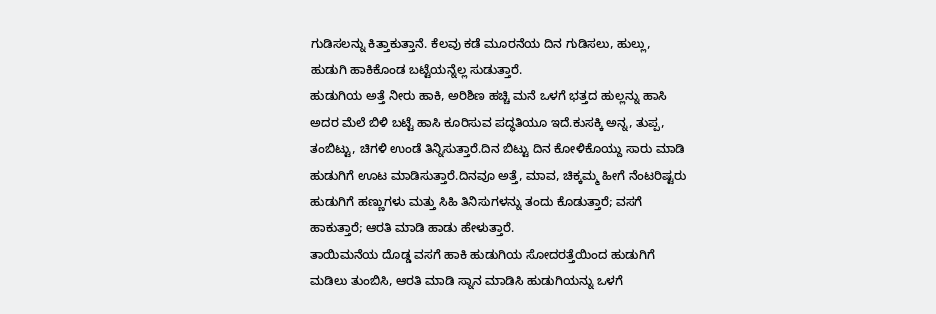ಗುಡಿಸಲನ್ನು ಕಿತ್ತಾಕುತ್ತಾನೆ. ಕೆಲವು ಕಡೆ ಮೂರನೆಯ ದಿನ ಗುಡಿಸಲು, ಹುಲ್ಲು, ಹುಡುಗಿ ಹಾಕಿಕೊಂಡ ಬಟ್ಟೆಯನ್ನೆಲ್ಲ ಸುಡುತ್ತಾರೆ.
ಹುಡುಗಿಯ ಅತ್ತೆ ನೀರು ಹಾಕಿ, ಅರಿಶಿಣ ಹಚ್ಚಿ ಮನೆ ಒಳಗೆ ಭತ್ತದ ಹುಲ್ಲನ್ನು ಹಾಸಿ ಅದರ ಮೆಲೆ ಬಿಳಿ ಬಟ್ಟೆ ಹಾಸಿ ಕೂರಿಸುವ ಪದ್ಧತಿಯೂ ಇದೆ.ಕುಸಕ್ಕಿ ಅನ್ನ, ತುಪ್ಪ, ತಂಬಿಟ್ಟು, ಚಿಗಳಿ ಉಂಡೆ ತಿನ್ನಿಸುತ್ತಾರೆ.ದಿನ ಬಿಟ್ಟು ದಿನ ಕೋಳಿಕೊಯ್ದು ಸಾರು ಮಾಡಿ ಹುಡುಗಿಗೆ ಊಟ ಮಾಡಿಸುತ್ತಾರೆ.ದಿನವೂ ಅತ್ತೆ, ಮಾವ, ಚಿಕ್ಕಮ್ಮ ಹೀಗೆ ನೆಂಟರಿಷ್ಟರು ಹುಡುಗಿಗೆ ಹಣ್ಣುಗಳು ಮತ್ತು ಸಿಹಿ ತಿನಿಸುಗಳನ್ನು ತಂದು ಕೊಡುತ್ತಾರೆ; ವಸಗೆ ಹಾಕುತ್ತಾರೆ; ಆರತಿ ಮಾಡಿ ಹಾಡು ಹೇಳುತ್ತಾರೆ.
ತಾಯಿಮನೆಯ ದೊಡ್ಡ ವಸಗೆ ಹಾಕಿ ಹುಡುಗಿಯ ಸೋದರತ್ತೆಯಿಂದ ಹುಡುಗಿಗೆ ಮಡಿಲು ತುಂಬಿಸಿ, ಆರತಿ ಮಾಡಿ ಸ್ನಾನ ಮಾಡಿಸಿ ಹುಡುಗಿಯನ್ನು ಒಳಗೆ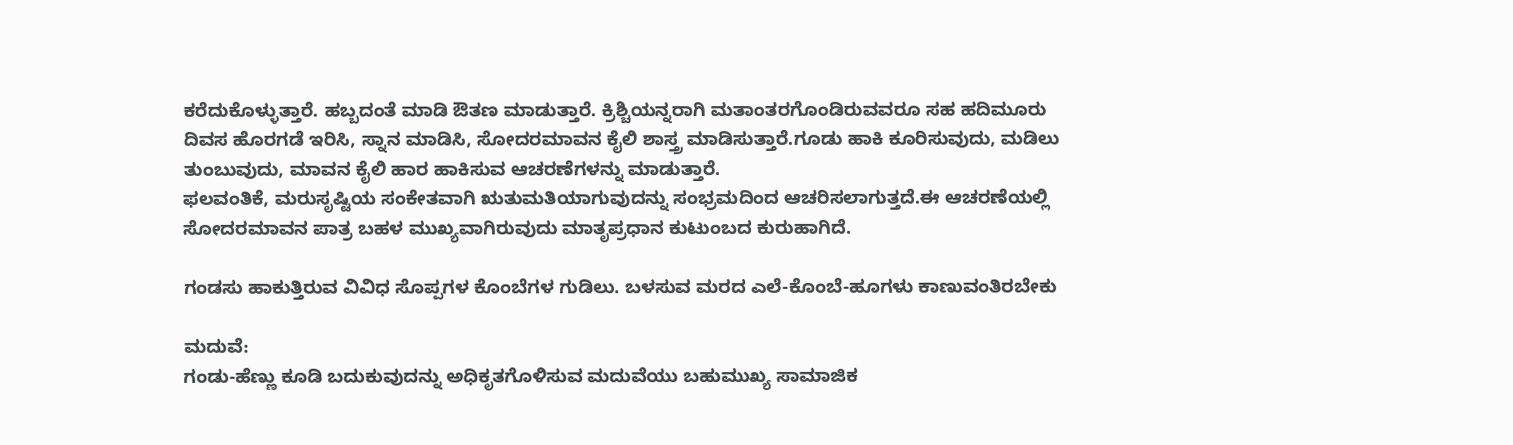ಕರೆದುಕೊಳ್ಳುತ್ತಾರೆ. ಹಬ್ಬದಂತೆ ಮಾಡಿ ಔತಣ ಮಾಡುತ್ತಾರೆ. ಕ್ರಿಶ್ಚಿಯನ್ನರಾಗಿ ಮತಾಂತರಗೊಂಡಿರುವವರೂ ಸಹ ಹದಿಮೂರು ದಿವಸ ಹೊರಗಡೆ ಇರಿಸಿ, ಸ್ನಾನ ಮಾಡಿಸಿ, ಸೋದರಮಾವನ ಕೈಲಿ ಶಾಸ್ತ್ರ ಮಾಡಿಸುತ್ತಾರೆ.ಗೂಡು ಹಾಕಿ ಕೂರಿಸುವುದು, ಮಡಿಲು ತುಂಬುವುದು, ಮಾವನ ಕೈಲಿ ಹಾರ ಹಾಕಿಸುವ ಆಚರಣೆಗಳನ್ನು ಮಾಡುತ್ತಾರೆ.
ಫಲವಂತಿಕೆ, ಮರುಸೃಷ್ಟಿಯ ಸಂಕೇತವಾಗಿ ಋತುಮತಿಯಾಗುವುದನ್ನು ಸಂಭ್ರಮದಿಂದ ಆಚರಿಸಲಾಗುತ್ತದೆ.ಈ ಆಚರಣೆಯಲ್ಲಿ ಸೋದರಮಾವನ ಪಾತ್ರ ಬಹಳ ಮುಖ್ಯವಾಗಿರುವುದು ಮಾತೃಪ್ರಧಾನ ಕುಟುಂಬದ ಕುರುಹಾಗಿದೆ.

ಗಂಡಸು ಹಾಕುತ್ತಿರುವ ವಿವಿಧ ಸೊಪ್ಪಗಳ ಕೊಂಬೆಗಳ ಗುಡಿಲು. ಬಳಸುವ ಮರದ ಎಲೆ-ಕೊಂಬೆ-ಹೂಗಳು ಕಾಣುವಂತಿರಬೇಕು

ಮದುವೆ:
ಗಂಡು-ಹೆಣ್ಣು ಕೂಡಿ ಬದುಕುವುದನ್ನು ಅಧಿಕೃತಗೊಳಿಸುವ ಮದುವೆಯು ಬಹುಮುಖ್ಯ ಸಾಮಾಜಿಕ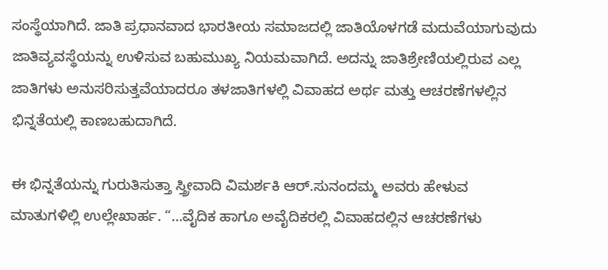ಸಂಸ್ಥೆಯಾಗಿದೆ. ಜಾತಿ ಪ್ರಧಾನವಾದ ಭಾರತೀಯ ಸಮಾಜದಲ್ಲಿ ಜಾತಿಯೊಳಗಡೆ ಮದುವೆಯಾಗುವುದು ಜಾತಿವ್ಯವಸ್ಥೆಯನ್ನು ಉಳಿಸುವ ಬಹುಮುಖ್ಯ ನಿಯಮವಾಗಿದೆ. ಅದನ್ನು ಜಾತಿಶ್ರೇಣಿಯಲ್ಲಿರುವ ಎಲ್ಲ ಜಾತಿಗಳು ಅನುಸರಿಸುತ್ತವೆಯಾದರೂ ತಳಜಾತಿಗಳಲ್ಲಿ ವಿವಾಹದ ಅರ್ಥ ಮತ್ತು ಆಚರಣೆಗಳಲ್ಲಿನ ಭಿನ್ನತೆಯಲ್ಲಿ ಕಾಣಬಹುದಾಗಿದೆ.

ಈ ಭಿನ್ನತೆಯನ್ನು ಗುರುತಿಸುತ್ತಾ ಸ್ತ್ರೀವಾದಿ ವಿಮರ್ಶಕಿ ಆರ್.ಸುನಂದಮ್ಮ ಅವರು ಹೇಳುವ ಮಾತುಗಳಿಲ್ಲಿ ಉಲ್ಲೇಖಾರ್ಹ. “…ವೈದಿಕ ಹಾಗೂ ಅವೈದಿಕರಲ್ಲಿ ವಿವಾಹದಲ್ಲಿನ ಆಚರಣೆಗಳು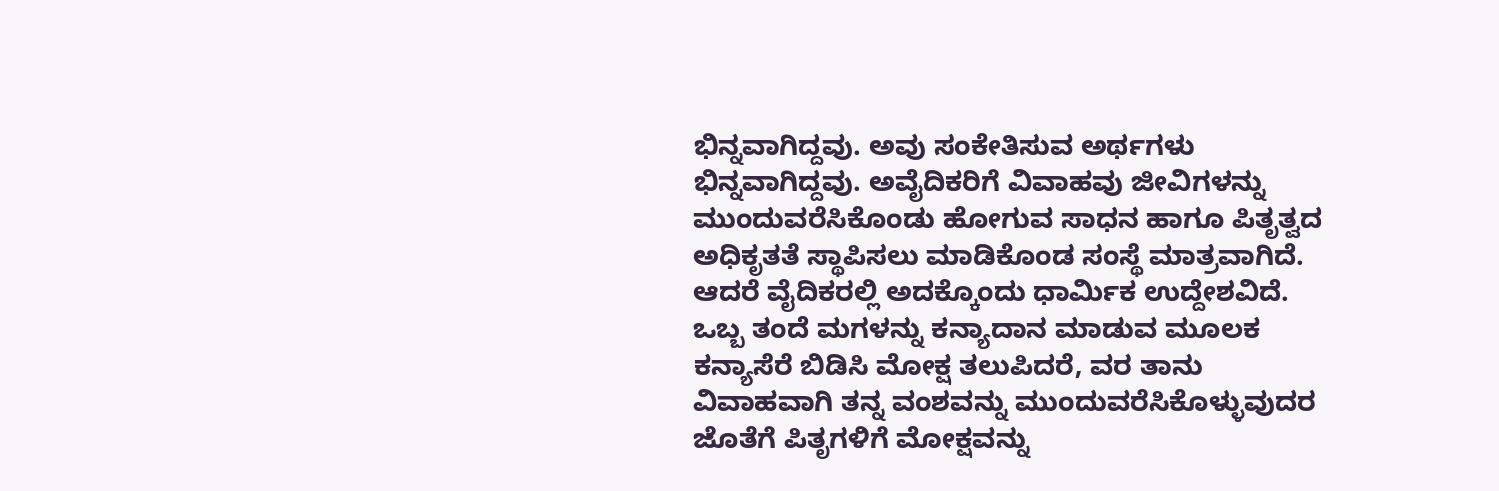ಭಿನ್ನವಾಗಿದ್ದವು. ಅವು ಸಂಕೇತಿಸುವ ಅರ್ಥಗಳು ಭಿನ್ನವಾಗಿದ್ದವು. ಅವೈದಿಕರಿಗೆ ವಿವಾಹವು ಜೀವಿಗಳನ್ನು ಮುಂದುವರೆಸಿಕೊಂಡು ಹೋಗುವ ಸಾಧನ ಹಾಗೂ ಪಿತೃತ್ವದ ಅಧಿಕೃತತೆ ಸ್ಥಾಪಿಸಲು ಮಾಡಿಕೊಂಡ ಸಂಸ್ಥೆ ಮಾತ್ರವಾಗಿದೆ. ಆದರೆ ವೈದಿಕರಲ್ಲಿ ಅದಕ್ಕೊಂದು ಧಾರ್ಮಿಕ ಉದ್ದೇಶವಿದೆ. ಒಬ್ಬ ತಂದೆ ಮಗಳನ್ನು ಕನ್ಯಾದಾನ ಮಾಡುವ ಮೂಲಕ ಕನ್ಯಾಸೆರೆ ಬಿಡಿಸಿ ಮೋಕ್ಷ ತಲುಪಿದರೆ, ವರ ತಾನು ವಿವಾಹವಾಗಿ ತನ್ನ ವಂಶವನ್ನು ಮುಂದುವರೆಸಿಕೊಳ್ಳುವುದರ ಜೊತೆಗೆ ಪಿತೃಗಳಿಗೆ ಮೋಕ್ಷವನ್ನು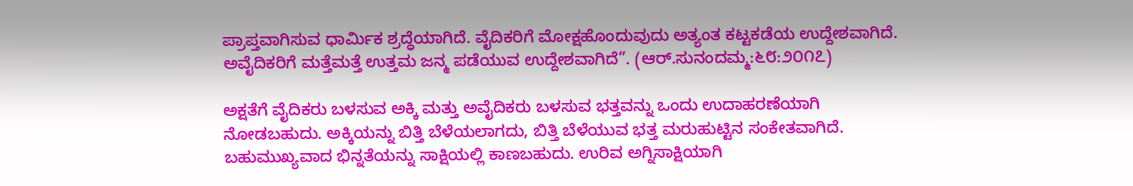ಪ್ರಾಪ್ತವಾಗಿಸುವ ಧಾರ್ಮಿಕ ಶ್ರದ್ಧೆಯಾಗಿದೆ. ವೈದಿಕರಿಗೆ ಮೋಕ್ಷಹೊಂದುವುದು ಅತ್ಯಂತ ಕಟ್ಟಕಡೆಯ ಉದ್ದೇಶವಾಗಿದೆ. ಅವೈದಿಕರಿಗೆ ಮತ್ತೆಮತ್ತೆ ಉತ್ತಮ ಜನ್ಮ ಪಡೆಯುವ ಉದ್ದೇಶವಾಗಿದೆ”. (ಆರ್.ಸುನಂದಮ್ಮ:೬೮:೨೦೧೭)

ಅಕ್ಷತೆಗೆ ವೈದಿಕರು ಬಳಸುವ ಅಕ್ಕಿ ಮತ್ತು ಅವೈದಿಕರು ಬಳಸುವ ಭತ್ತವನ್ನು ಒಂದು ಉದಾಹರಣೆಯಾಗಿ ನೋಡಬಹುದು. ಅಕ್ಕಿಯನ್ನು ಬಿತ್ತಿ ಬೆಳೆಯಲಾಗದು, ಬಿತ್ತಿ ಬೆಳೆಯುವ ಭತ್ತ ಮರುಹುಟ್ಟಿನ ಸಂಕೇತವಾಗಿದೆ. ಬಹುಮುಖ್ಯವಾದ ಭಿನ್ನತೆಯನ್ನು ಸಾಕ್ಷಿಯಲ್ಲಿ ಕಾಣಬಹುದು. ಉರಿವ ಅಗ್ನಿಸಾಕ್ಷಿಯಾಗಿ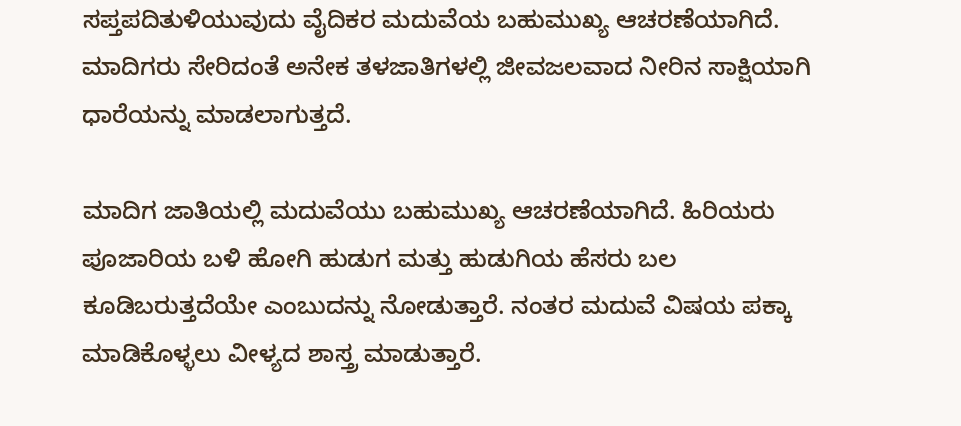ಸಪ್ತಪದಿತುಳಿಯುವುದು ವೈದಿಕರ ಮದುವೆಯ ಬಹುಮುಖ್ಯ ಆಚರಣೆಯಾಗಿದೆ. ಮಾದಿಗರು ಸೇರಿದಂತೆ ಅನೇಕ ತಳಜಾತಿಗಳಲ್ಲಿ ಜೀವಜಲವಾದ ನೀರಿನ ಸಾಕ್ಷಿಯಾಗಿ ಧಾರೆಯನ್ನು ಮಾಡಲಾಗುತ್ತದೆ.

ಮಾದಿಗ ಜಾತಿಯಲ್ಲಿ ಮದುವೆಯು ಬಹುಮುಖ್ಯ ಆಚರಣೆಯಾಗಿದೆ. ಹಿರಿಯರು ಪೂಜಾರಿಯ ಬಳಿ ಹೋಗಿ ಹುಡುಗ ಮತ್ತು ಹುಡುಗಿಯ ಹೆಸರು ಬಲ ಕೂಡಿಬರುತ್ತದೆಯೇ ಎಂಬುದನ್ನು ನೋಡುತ್ತಾರೆ. ನಂತರ ಮದುವೆ ವಿಷಯ ಪಕ್ಕಾ ಮಾಡಿಕೊಳ್ಳಲು ವೀಳ್ಯದ ಶಾಸ್ತ್ರ ಮಾಡುತ್ತಾರೆ.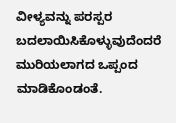ವೀಳ್ಯವನ್ನು ಪರಸ್ಪರ ಬದಲಾಯಿಸಿಕೊಳ್ಳುವುದೆಂದರೆ ಮುರಿಯಲಾಗದ ಒಪ್ಪಂದ ಮಾಡಿಕೊಂಡಂತೆ.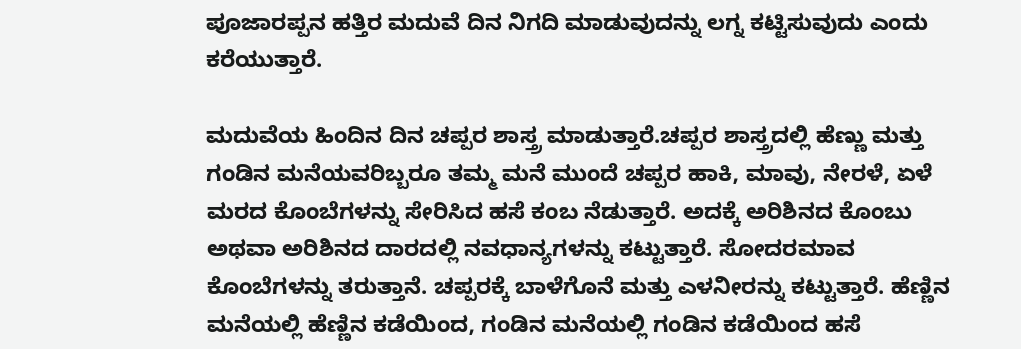ಪೂಜಾರಪ್ಪನ ಹತ್ತಿರ ಮದುವೆ ದಿನ ನಿಗದಿ ಮಾಡುವುದನ್ನು ಲಗ್ನ ಕಟ್ಟಿಸುವುದು ಎಂದು ಕರೆಯುತ್ತಾರೆ.

ಮದುವೆಯ ಹಿಂದಿನ ದಿನ ಚಪ್ಪರ ಶಾಸ್ತ್ರ ಮಾಡುತ್ತಾರೆ.ಚಪ್ಪರ ಶಾಸ್ತ್ರದಲ್ಲಿ ಹೆಣ್ಣು ಮತ್ತು ಗಂಡಿನ ಮನೆಯವರಿಬ್ಬರೂ ತಮ್ಮ ಮನೆ ಮುಂದೆ ಚಪ್ಪರ ಹಾಕಿ, ಮಾವು, ನೇರಳೆ, ಏಳೆ ಮರದ ಕೊಂಬೆಗಳನ್ನು ಸೇರಿಸಿದ ಹಸೆ ಕಂಬ ನೆಡುತ್ತಾರೆ. ಅದಕ್ಕೆ ಅರಿಶಿನದ ಕೊಂಬು ಅಥವಾ ಅರಿಶಿನದ ದಾರದಲ್ಲಿ ನವಧಾನ್ಯಗಳನ್ನು ಕಟ್ಟುತ್ತಾರೆ. ಸೋದರಮಾವ ಕೊಂಬೆಗಳನ್ನು ತರುತ್ತಾನೆ. ಚಪ್ಪರಕ್ಕೆ ಬಾಳೆಗೊನೆ ಮತ್ತು ಎಳನೀರನ್ನು ಕಟ್ಟುತ್ತಾರೆ. ಹೆಣ್ಣಿನ ಮನೆಯಲ್ಲಿ ಹೆಣ್ಣಿನ ಕಡೆಯಿಂದ, ಗಂಡಿನ ಮನೆಯಲ್ಲಿ ಗಂಡಿನ ಕಡೆಯಿಂದ ಹಸೆ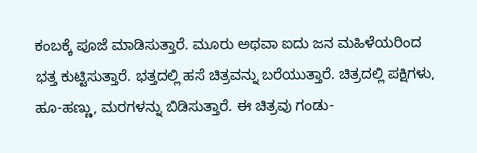ಕಂಬಕ್ಕೆ ಪೂಜೆ ಮಾಡಿಸುತ್ತಾರೆ. ಮೂರು ಅಥವಾ ಐದು ಜನ ಮಹಿಳೆಯರಿಂದ ಭತ್ತ ಕುಟ್ಟಿಸುತ್ತಾರೆ. ಭತ್ತದಲ್ಲಿ ಹಸೆ ಚಿತ್ರವನ್ನು ಬರೆಯುತ್ತಾರೆ. ಚಿತ್ರದಲ್ಲಿ ಪಕ್ಷಿಗಳು, ಹೂ-ಹಣ್ಣು, ಮರಗಳನ್ನು ಬಿಡಿಸುತ್ತಾರೆ. ಈ ಚಿತ್ರವು ಗಂಡು-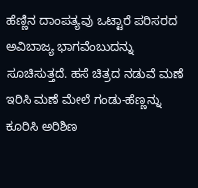ಹೆಣ್ಣಿನ ದಾಂಪತ್ಯವು ಒಟ್ಟಾರೆ ಪರಿಸರದ ಅವಿಬಾಜ್ಯ ಭಾಗವೆಂಬುದನ್ನು ಸೂಚಿಸುತ್ತದೆ. ಹಸೆ ಚಿತ್ರದ ನಡುವೆ ಮಣೆ ಇರಿಸಿ ಮಣೆ ಮೇಲೆ ಗಂಡು-ಹೆಣ್ಣನ್ನು ಕೂರಿಸಿ ಅರಿಶಿಣ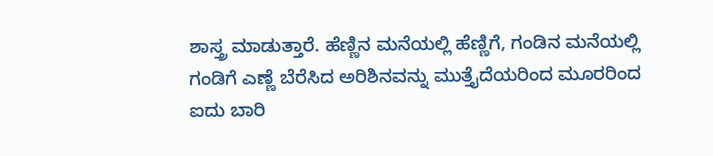ಶಾಸ್ತ್ರ ಮಾಡುತ್ತಾರೆ. ಹೆಣ್ಣಿನ ಮನೆಯಲ್ಲಿ ಹೆಣ್ಣಿಗೆ, ಗಂಡಿನ ಮನೆಯಲ್ಲಿ ಗಂಡಿಗೆ ಎಣ್ಣೆ ಬೆರೆಸಿದ ಅರಿಶಿನವನ್ನು ಮುತ್ತೈದೆಯರಿಂದ ಮೂರರಿಂದ ಐದು ಬಾರಿ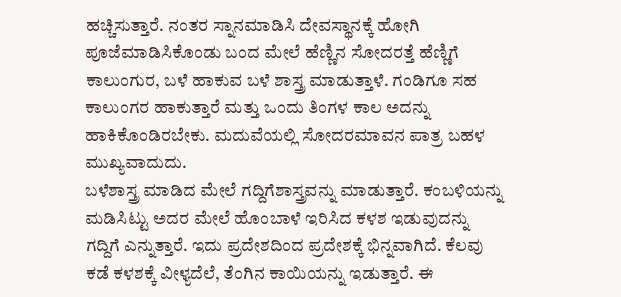ಹಚ್ಚಿಸುತ್ತಾರೆ. ನಂತರ ಸ್ನಾನಮಾಡಿಸಿ ದೇವಸ್ಥಾನಕ್ಕೆ ಹೋಗಿ ಪೂಜೆಮಾಡಿಸಿಕೊಂಡು ಬಂದ ಮೇಲೆ ಹೆಣ್ಣಿನ ಸೋದರತ್ತೆ ಹೆಣ್ಣಿಗೆ ಕಾಲುಂಗುರ, ಬಳೆ ಹಾಕುವ ಬಳೆ ಶಾಸ್ತ್ರ ಮಾಡುತ್ತಾಳೆ. ಗಂಡಿಗೂ ಸಹ ಕಾಲುಂಗರ ಹಾಕುತ್ತಾರೆ ಮತ್ತು ಒಂದು ತಿಂಗಳ ಕಾಲ ಅದನ್ನು ಹಾಕಿಕೊಂಡಿರಬೇಕು. ಮದುವೆಯಲ್ಲಿ ಸೋದರಮಾವನ ಪಾತ್ರ ಬಹಳ ಮುಖ್ಯವಾದುದು.
ಬಳೆಶಾಸ್ತ್ರ ಮಾಡಿದ ಮೇಲೆ ಗದ್ದಿಗೆಶಾಸ್ತ್ರವನ್ನು ಮಾಡುತ್ತಾರೆ. ಕಂಬಳಿಯನ್ನು ಮಡಿಸಿಟ್ಟು ಅದರ ಮೇಲೆ ಹೊಂಬಾಳೆ ಇರಿಸಿದ ಕಳಶ ಇಡುವುದನ್ನು ಗದ್ದಿಗೆ ಎನ್ನುತ್ತಾರೆ. ಇದು ಪ್ರದೇಶದಿಂದ ಪ್ರದೇಶಕ್ಕೆ ಭಿನ್ನವಾಗಿದೆ. ಕೆಲವು ಕಡೆ ಕಳಶಕ್ಕೆ ವೀಳ್ಯದೆಲೆ, ತೆಂಗಿನ ಕಾಯಿಯನ್ನು ಇಡುತ್ತಾರೆ. ಈ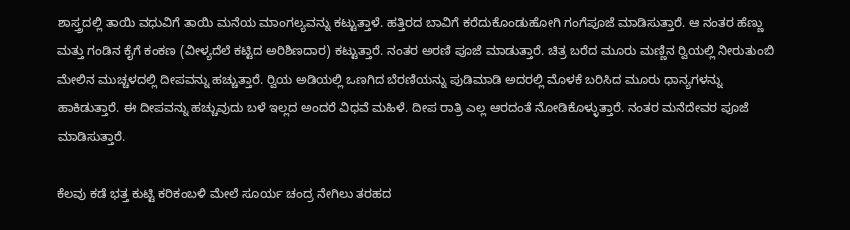ಶಾಸ್ತ್ರದಲ್ಲಿ ತಾಯಿ ವಧುವಿಗೆ ತಾಯಿ ಮನೆಯ ಮಾಂಗಲ್ಯವನ್ನು ಕಟ್ಟುತ್ತಾಳೆ. ಹತ್ತಿರದ ಬಾವಿಗೆ ಕರೆದುಕೊಂಡುಹೋಗಿ ಗಂಗೆಪೂಜೆ ಮಾಡಿಸುತ್ತಾರೆ. ಆ ನಂತರ ಹೆಣ್ಣು ಮತ್ತು ಗಂಡಿನ ಕೈಗೆ ಕಂಕಣ (ವೀಳ್ಯದೆಲೆ ಕಟ್ಟಿದ ಅರಿಶಿಣದಾರ) ಕಟ್ಟುತ್ತಾರೆ. ನಂತರ ಅರಣಿ ಪೂಜೆ ಮಾಡುತ್ತಾರೆ. ಚಿತ್ರ ಬರೆದ ಮೂರು ಮಣ್ಣಿನ ರ‍್ವಿಯಲ್ಲಿ ನೀರುತುಂಬಿ ಮೇಲಿನ ಮುಚ್ಚಳದಲ್ಲಿ ದೀಪವನ್ನು ಹಚ್ಚುತ್ತಾರೆ. ರ‍್ವಿಯ ಅಡಿಯಲ್ಲಿ ಒಣಗಿದ ಬೆರಣಿಯನ್ನು ಪುಡಿಮಾಡಿ ಅದರಲ್ಲಿ ಮೊಳಕೆ ಬರಿಸಿದ ಮೂರು ಧಾನ್ಯಗಳನ್ನು ಹಾಕಿಡುತ್ತಾರೆ. ಈ ದೀಪವನ್ನು ಹಚ್ಚುವುದು ಬಳೆ ಇಲ್ಲದ ಅಂದರೆ ವಿಧವೆ ಮಹಿಳೆ. ದೀಪ ರಾತ್ರಿ ಎಲ್ಲ ಆರದಂತೆ ನೋಡಿಕೊಳ್ಳುತ್ತಾರೆ. ನಂತರ ಮನೆದೇವರ ಪೂಜೆ ಮಾಡಿಸುತ್ತಾರೆ.

ಕೆಲವು ಕಡೆ ಭತ್ತ ಕುಟ್ಟಿ ಕರಿಕಂಬಳಿ ಮೇಲೆ ಸೂರ್ಯ ಚಂದ್ರ ನೇಗಿಲು ತರಹದ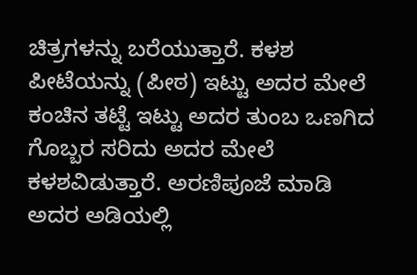ಚಿತ್ರಗಳನ್ನು ಬರೆಯುತ್ತಾರೆ. ಕಳಶ ಪೀಟೆಯನ್ನು (ಪೀಠ) ಇಟ್ಟು ಅದರ ಮೇಲೆ ಕಂಚಿನ ತಟ್ಟೆ ಇಟ್ಟು ಅದರ ತುಂಬ ಒಣಗಿದ ಗೊಬ್ಬರ ಸರಿದು ಅದರ ಮೇಲೆ ಕಳಶವಿಡುತ್ತಾರೆ. ಅರಣಿಪೂಜೆ ಮಾಡಿ ಅದರ ಅಡಿಯಲ್ಲಿ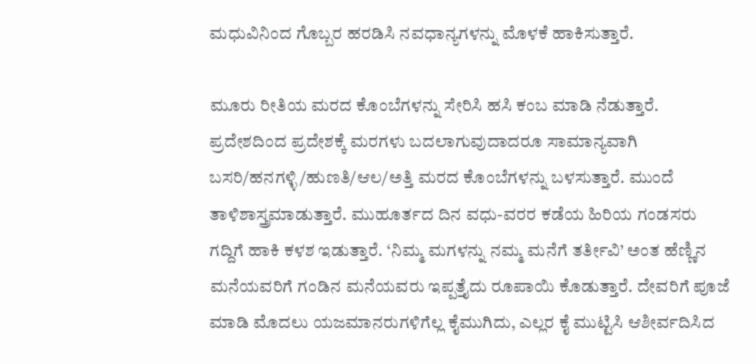ಮಧುವಿನಿಂದ ಗೊಬ್ಬರ ಹರಡಿಸಿ ನವಧಾನ್ಯಗಳನ್ನು ಮೊಳಕೆ ಹಾಕಿಸುತ್ತಾರೆ.

ಮೂರು ರೀತಿಯ ಮರದ ಕೊಂಬೆಗಳನ್ನು ಸೇರಿಸಿ ಹಸಿ ಕಂಬ ಮಾಡಿ ನೆಡುತ್ತಾರೆ. ಪ್ರದೇಶದಿಂದ ಪ್ರದೇಶಕ್ಕೆ ಮರಗಳು ಬದಲಾಗುವುದಾದರೂ ಸಾಮಾನ್ಯವಾಗಿ ಬಸರಿ/ಹನಗಳ್ಳಿ/ಹುಣತಿ/ಆಲ/ಅತ್ತಿ ಮರದ ಕೊಂಬೆಗಳನ್ನು ಬಳಸುತ್ತಾರೆ. ಮುಂದೆ ತಾಳಿಶಾಸ್ತ್ರಮಾಡುತ್ತಾರೆ. ಮುಹೂರ್ತದ ದಿನ ವಧು-ವರರ ಕಡೆಯ ಹಿರಿಯ ಗಂಡಸರು ಗದ್ದಿಗೆ ಹಾಕಿ ಕಳಶ ಇಡುತ್ತಾರೆ. ‘ನಿಮ್ಮ ಮಗಳನ್ನು ನಮ್ಮ ಮನೆಗೆ ತರ್ತೀವಿ’ ಅಂತ ಹೆಣ್ಣಿನ ಮನೆಯವರಿಗೆ ಗಂಡಿನ ಮನೆಯವರು ಇಪ್ಪತ್ತೈದು ರೂಪಾಯಿ ಕೊಡುತ್ತಾರೆ. ದೇವರಿಗೆ ಪೂಜೆ ಮಾಡಿ ಮೊದಲು ಯಜಮಾನರುಗಳಿಗೆಲ್ಲ ಕೈಮುಗಿದು, ಎಲ್ಲರ ಕೈ ಮುಟ್ಟಿಸಿ ಆಶೀರ್ವದಿಸಿದ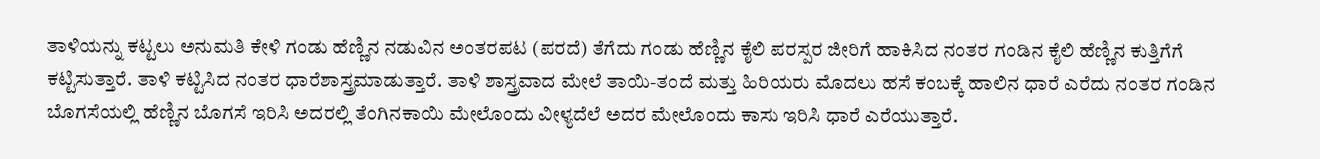ತಾಳಿಯನ್ನು ಕಟ್ಟಲು ಅನುಮತಿ ಕೇಳಿ ಗಂಡು ಹೆಣ್ಣಿನ ನಡುವಿನ ಅಂತರಪಟ (ಪರದೆ) ತೆಗೆದು ಗಂಡು ಹೆಣ್ಣಿನ ಕೈಲಿ ಪರಸ್ಪರ ಜೀರಿಗೆ ಹಾಕಿಸಿದ ನಂತರ ಗಂಡಿನ ಕೈಲಿ ಹೆಣ್ಣಿನ ಕುತ್ತಿಗೆಗೆ ಕಟ್ಟಿಸುತ್ತಾರೆ. ತಾಳಿ ಕಟ್ಟಿಸಿದ ನಂತರ ಧಾರೆಶಾಸ್ತ್ರಮಾಡುತ್ತಾರೆ. ತಾಳಿ ಶಾಸ್ತ್ರವಾದ ಮೇಲೆ ತಾಯಿ-ತಂದೆ ಮತ್ತು ಹಿರಿಯರು ಮೊದಲು ಹಸೆ ಕಂಬಕ್ಕೆ ಹಾಲಿನ ಧಾರೆ ಎರೆದು ನಂತರ ಗಂಡಿನ ಬೊಗಸೆಯಲ್ಲಿ ಹೆಣ್ಣಿನ ಬೊಗಸೆ ಇರಿಸಿ ಅದರಲ್ಲಿ ತೆಂಗಿನಕಾಯಿ ಮೇಲೊಂದು ವೀಳ್ಯದೆಲೆ ಅದರ ಮೇಲೊಂದು ಕಾಸು ಇರಿಸಿ ಧಾರೆ ಎರೆಯುತ್ತಾರೆ.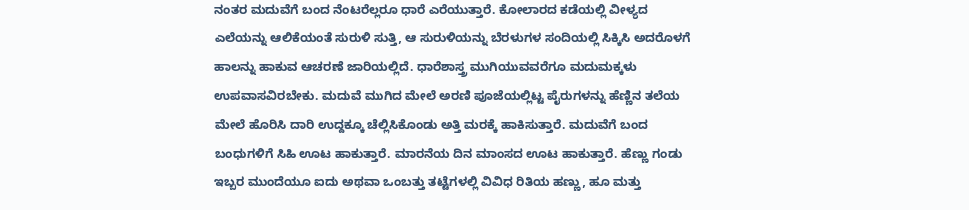ನಂತರ ಮದುವೆಗೆ ಬಂದ ನೆಂಟರೆಲ್ಲರೂ ಧಾರೆ ಎರೆಯುತ್ತಾರೆ. ಕೋಲಾರದ ಕಡೆಯಲ್ಲಿ ವೀಳ್ಯದ ಎಲೆಯನ್ನು ಆಲಿಕೆಯಂತೆ ಸುರುಳಿ ಸುತ್ತಿ, ಆ ಸುರುಳಿಯನ್ನು ಬೆರಳುಗಳ ಸಂದಿಯಲ್ಲಿ ಸಿಕ್ಕಿಸಿ ಅದರೊಳಗೆ ಹಾಲನ್ನು ಹಾಕುವ ಆಚರಣೆ ಜಾರಿಯಲ್ಲಿದೆ. ಧಾರೆಶಾಸ್ತ್ರ ಮುಗಿಯುವವರೆಗೂ ಮದುಮಕ್ಕಳು ಉಪವಾಸವಿರಬೇಕು. ಮದುವೆ ಮುಗಿದ ಮೇಲೆ ಅರಣಿ ಪೂಜೆಯಲ್ಲಿಟ್ಟ ಪೈರುಗಳನ್ನು ಹೆಣ್ಣಿನ ತಲೆಯ ಮೇಲೆ ಹೊರಿಸಿ ದಾರಿ ಉದ್ದಕ್ಕೂ ಚೆಲ್ಲಿಸಿಕೊಂಡು ಅತ್ತಿ ಮರಕ್ಕೆ ಹಾಕಿಸುತ್ತಾರೆ. ಮದುವೆಗೆ ಬಂದ ಬಂಧುಗಳಿಗೆ ಸಿಹಿ ಊಟ ಹಾಕುತ್ತಾರೆ. ಮಾರನೆಯ ದಿನ ಮಾಂಸದ ಊಟ ಹಾಕುತ್ತಾರೆ. ಹೆಣ್ಣು ಗಂಡು ಇಬ್ಬರ ಮುಂದೆಯೂ ಐದು ಅಥವಾ ಒಂಬತ್ತು ತಟ್ಟೆಗಳಲ್ಲಿ ವಿವಿಧ ರಿತಿಯ ಹಣ್ಣು, ಹೂ ಮತ್ತು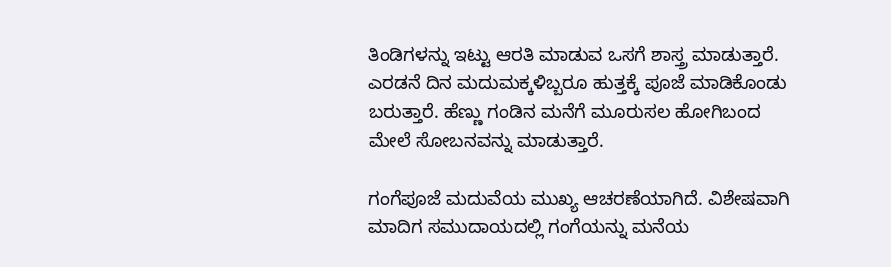ತಿಂಡಿಗಳನ್ನು ಇಟ್ಟು ಆರತಿ ಮಾಡುವ ಒಸಗೆ ಶಾಸ್ತ್ರ ಮಾಡುತ್ತಾರೆ. ಎರಡನೆ ದಿನ ಮದುಮಕ್ಕಳಿಬ್ಬರೂ ಹುತ್ತಕ್ಕೆ ಪೂಜೆ ಮಾಡಿಕೊಂಡು ಬರುತ್ತಾರೆ. ಹೆಣ್ಣು ಗಂಡಿನ ಮನೆಗೆ ಮೂರುಸಲ ಹೋಗಿಬಂದ ಮೇಲೆ ಸೋಬನವನ್ನು ಮಾಡುತ್ತಾರೆ.

ಗಂಗೆಪೂಜೆ ಮದುವೆಯ ಮುಖ್ಯ ಆಚರಣೆಯಾಗಿದೆ. ವಿಶೇಷವಾಗಿ ಮಾದಿಗ ಸಮುದಾಯದಲ್ಲಿ ಗಂಗೆಯನ್ನು ಮನೆಯ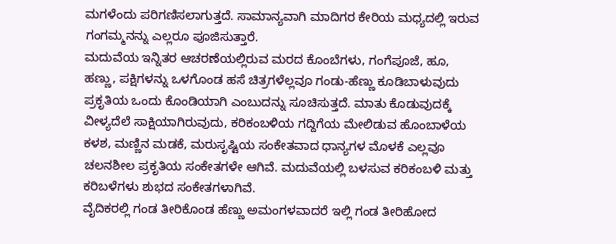ಮಗಳೆಂದು ಪರಿಗಣಿಸಲಾಗುತ್ತದೆ. ಸಾಮಾನ್ಯವಾಗಿ ಮಾದಿಗರ ಕೇರಿಯ ಮಧ್ಯದಲ್ಲಿ ಇರುವ ಗಂಗಮ್ಮನನ್ನು ಎಲ್ಲರೂ ಪೂಜಿಸುತ್ತಾರೆ.
ಮದುವೆಯ ಇನ್ನಿತರ ಆಚರಣೆಯಲ್ಲಿರುವ ಮರದ ಕೊಂಬೆಗಳು, ಗಂಗೆಪೂಜೆ, ಹೂ, ಹಣ್ಣು, ಪಕ್ಷಿಗಳನ್ನು ಒಳಗೊಂಡ ಹಸೆ ಚಿತ್ರಗಳೆಲ್ಲವೂ ಗಂಡು-ಹೆಣ್ಣು ಕೂಡಿಬಾಳುವುದು ಪ್ರಕೃತಿಯ ಒಂದು ಕೊಂಡಿಯಾಗಿ ಎಂಬುದನ್ನು ಸೂಚಿಸುತ್ತದೆ. ಮಾತು ಕೊಡುವುದಕ್ಕೆ ವೀಳ್ಯದೆಲೆ ಸಾಕ್ಷಿಯಾಗಿರುವುದು, ಕರಿಕಂಬಳಿಯ ಗದ್ದಿಗೆಯ ಮೇಲಿಡುವ ಹೊಂಬಾಳೆಯ ಕಳಶ, ಮಣ್ಣಿನ ಮಡಕೆ, ಮರುಸೃಷ್ಟಿಯ ಸಂಕೇತವಾದ ಧಾನ್ಯಗಳ ಮೊಳಕೆ ಎಲ್ಲವೂ ಚಲನಶೀಲ ಪ್ರಕೃತಿಯ ಸಂಕೇತಗಳೇ ಆಗಿವೆ. ಮದುವೆಯಲ್ಲಿ ಬಳಸುವ ಕರಿಕಂಬಳಿ ಮತ್ತು ಕರಿಬಳೆಗಳು ಶುಭದ ಸಂಕೇತಗಳಾಗಿವೆ.
ವೈದಿಕರಲ್ಲಿ ಗಂಡ ತೀರಿಕೊಂಡ ಹೆಣ್ಣು ಅಮಂಗಳವಾದರೆ ಇಲ್ಲಿ ಗಂಡ ತೀರಿಹೋದ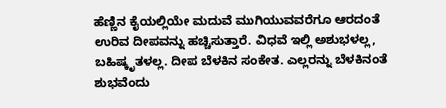ಹೆಣ್ಣಿನ ಕೈಯಲ್ಲಿಯೇ ಮದುವೆ ಮುಗಿಯುವವರೆಗೂ ಆರದಂತೆ ಉರಿವ ದೀಪವನ್ನು ಹಚ್ಚಿಸುತ್ತಾರೆ. ವಿಧವೆ ಇಲ್ಲಿ ಅಶುಭಳಲ್ಲ, ಬಹಿಷ್ಕೃತಳಲ್ಲ. ದೀಪ ಬೆಳಕಿನ ಸಂಕೇತ. ಎಲ್ಲರನ್ನು ಬೆಳಕಿನಂತೆ ಶುಭವೆಂದು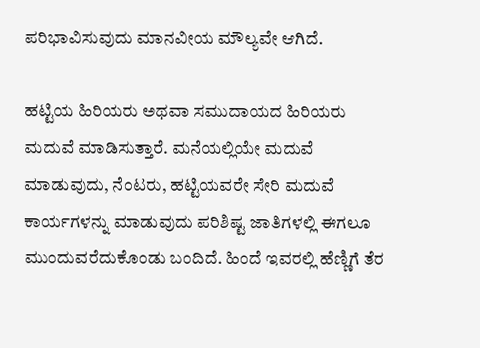ಪರಿಭಾವಿಸುವುದು ಮಾನವೀಯ ಮೌಲ್ಯವೇ ಆಗಿದೆ.

ಹಟ್ಟಿಯ ಹಿರಿಯರು ಅಥವಾ ಸಮುದಾಯದ ಹಿರಿಯರು ಮದುವೆ ಮಾಡಿಸುತ್ತಾರೆ. ಮನೆಯಲ್ಲಿಯೇ ಮದುವೆ ಮಾಡುವುದು, ನೆಂಟರು, ಹಟ್ಟಿಯವರೇ ಸೇರಿ ಮದುವೆ ಕಾರ್ಯಗಳನ್ನು ಮಾಡುವುದು ಪರಿಶಿಷ್ಟ ಜಾತಿಗಳಲ್ಲಿ ಈಗಲೂ ಮುಂದುವರೆದುಕೊಂಡು ಬಂದಿದೆ. ಹಿಂದೆ ಇವರಲ್ಲಿ ಹೆಣ್ಣಿಗೆ ತೆರ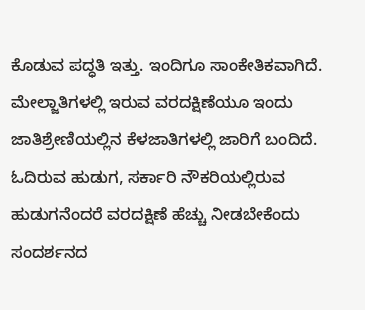ಕೊಡುವ ಪದ್ಧತಿ ಇತ್ತು. ಇಂದಿಗೂ ಸಾಂಕೇತಿಕವಾಗಿದೆ. ಮೇಲ್ಜಾತಿಗಳಲ್ಲಿ ಇರುವ ವರದಕ್ಷಿಣೆಯೂ ಇಂದು ಜಾತಿಶ್ರೇಣಿಯಲ್ಲಿನ ಕೆಳಜಾತಿಗಳಲ್ಲಿ ಜಾರಿಗೆ ಬಂದಿದೆ. ಓದಿರುವ ಹುಡುಗ, ಸರ್ಕಾರಿ ನೌಕರಿಯಲ್ಲಿರುವ ಹುಡುಗನೆಂದರೆ ವರದಕ್ಷಿಣೆ ಹೆಚ್ಚು ನೀಡಬೇಕೆಂದು ಸಂದರ್ಶನದ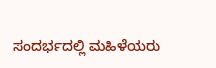ಸಂದರ್ಭದಲ್ಲಿ ಮಹಿಳೆಯರು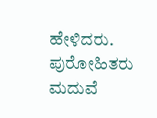ಹೇಳಿದರು. ಪುರೋಹಿತರು ಮದುವೆ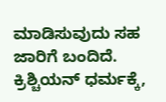ಮಾಡಿಸುವುದು ಸಹ ಜಾರಿಗೆ ಬಂದಿದೆ. ಕ್ರಿಶ್ಚಿಯನ್ ಧರ್ಮಕ್ಕೆ,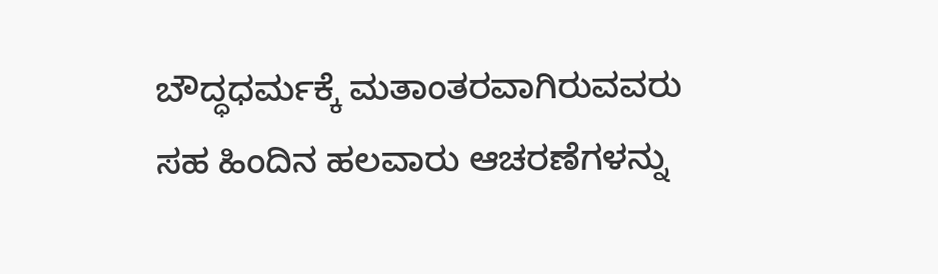ಬೌದ್ಧಧರ್ಮಕ್ಕೆ ಮತಾಂತರವಾಗಿರುವವರು ಸಹ ಹಿಂದಿನ ಹಲವಾರು ಆಚರಣೆಗಳನ್ನು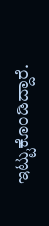ಇಟ್ಟುಕೊಂಡಿದ್ದಾರೆ.